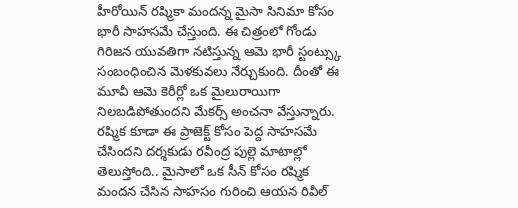హీరోయిన్ రష్మికా మందన్న మైసా సినిమా కోసం భారీ సాహసమే చేస్తుంది. ఈ చిత్రంలో గోండు గిరిజన యువతిగా నటిస్తున్న ఆమె భారీ స్టంట్స్కు సంబంధించిన మెళకువలు నేర్చుకుంది. దీంతో ఈ మూవీ ఆమె కెరీర్లో ఒక మైలురాయిగా నిలబడిపోతుందని మేకర్స్ అంచనా వేస్తున్నారు. రష్మిక కూడా ఈ ప్రాజెక్ట్ కోసం పెద్ద సాహసమే చేసిందని దర్శకుడు రవీంద్ర పుల్లె మాటాల్లో తెలుస్తోంది.. మైసాలో ఒక సీన్ కోసం రష్మిక మందన చేసిన సాహసం గురించి ఆయన రివీల్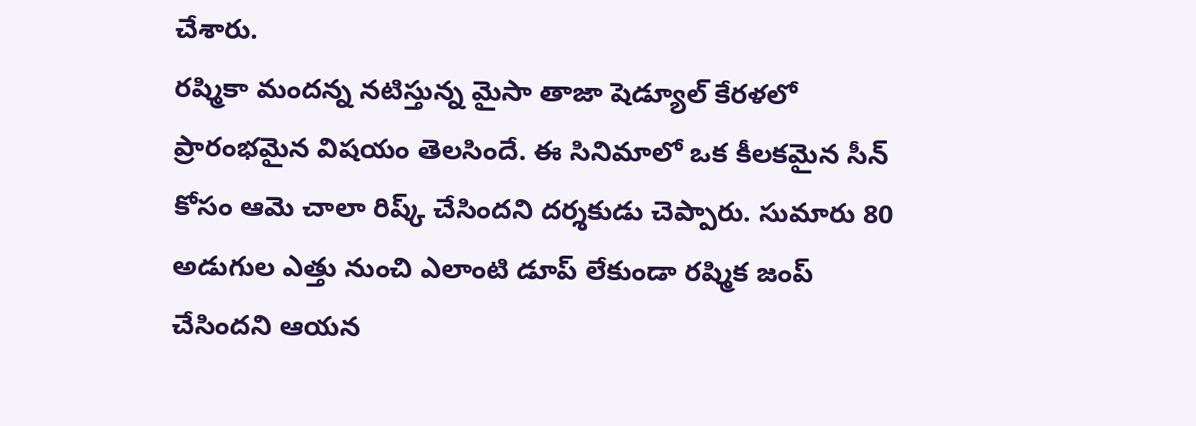చేశారు.
రష్మికా మందన్న నటిస్తున్న మైసా తాజా షెడ్యూల్ కేరళలో ప్రారంభమైన విషయం తెలసిందే. ఈ సినిమాలో ఒక కీలకమైన సీన్ కోసం ఆమె చాలా రిష్క్ చేసిందని దర్శకుడు చెప్పారు. సుమారు 80 అడుగుల ఎత్తు నుంచి ఎలాంటి డూప్ లేకుండా రష్మిక జంప్ చేసిందని ఆయన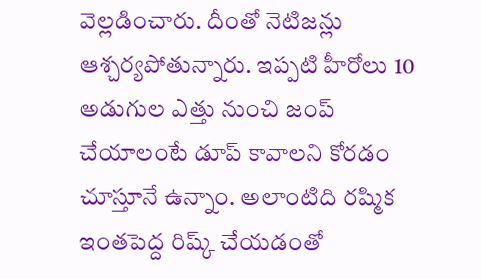వెల్లడించారు. దీంతో నెటిజన్లు ఆశ్చర్యపోతున్నారు. ఇప్పటి హీరోలు 10 అడుగుల ఎత్తు నుంచి జంప్ చేయాలంటే డూప్ కావాలని కోరడం చూస్తూనే ఉన్నాం. అలాంటిది రష్మిక ఇంతపెద్ద రిష్క్ చేయడంతో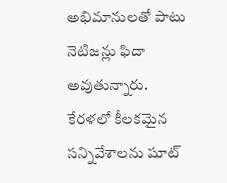అభిమానులతో పాటు నెటిజన్లు ఫిదా అవుతున్నారు.
కేరళలో కీలకమైన సన్నివేశాలను షూట్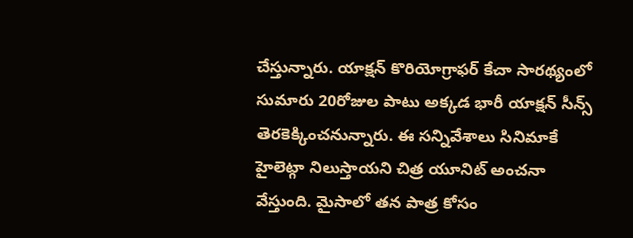చేస్తున్నారు. యాక్షన్ కొరియోగ్రాఫర్ కేచా సారథ్యంలో సుమారు 20రోజుల పాటు అక్కడ భారీ యాక్షన్ సీన్స్ తెరకెక్కించనున్నారు. ఈ సన్నివేశాలు సినిమాకే హైలెట్గా నిలుస్తాయని చిత్ర యూనిట్ అంచనా వేస్తుంది. మైసాలో తన పాత్ర కోసం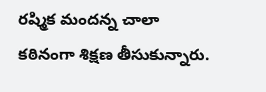రష్మిక మందన్న చాలా కఠినంగా శిక్షణ తీసుకున్నారు.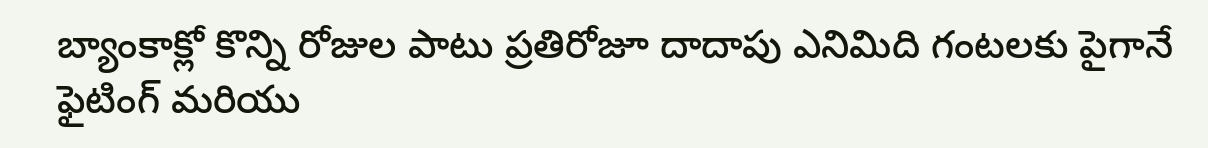బ్యాంకాక్లో కొన్ని రోజుల పాటు ప్రతిరోజూ దాదాపు ఎనిమిది గంటలకు పైగానే ఫైటింగ్ మరియు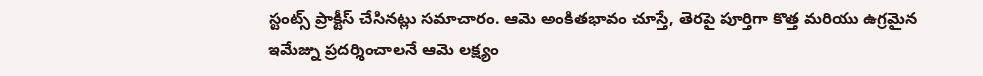స్టంట్స్ ప్రాక్టీస్ చేసినట్లు సమాచారం. ఆమె అంకితభావం చూస్తే, తెరపై పూర్తిగా కొత్త మరియు ఉగ్రమైన ఇమేజ్ను ప్రదర్శించాలనే ఆమె లక్ష్యం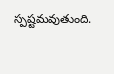స్పష్టమవుతుంది.